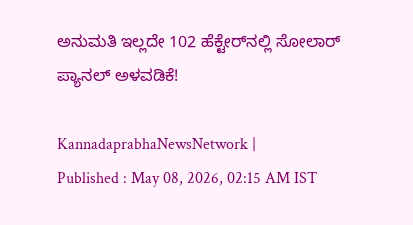ಅನುಮತಿ ಇಲ್ಲದೇ 102 ಹೆಕ್ಟೇರ್‌ನಲ್ಲಿ ಸೋಲಾರ್ ಪ್ಯಾನಲ್‌ ಅಳವಡಿಕೆ!

KannadaprabhaNewsNetwork |
Published : May 08, 2026, 02:15 AM IST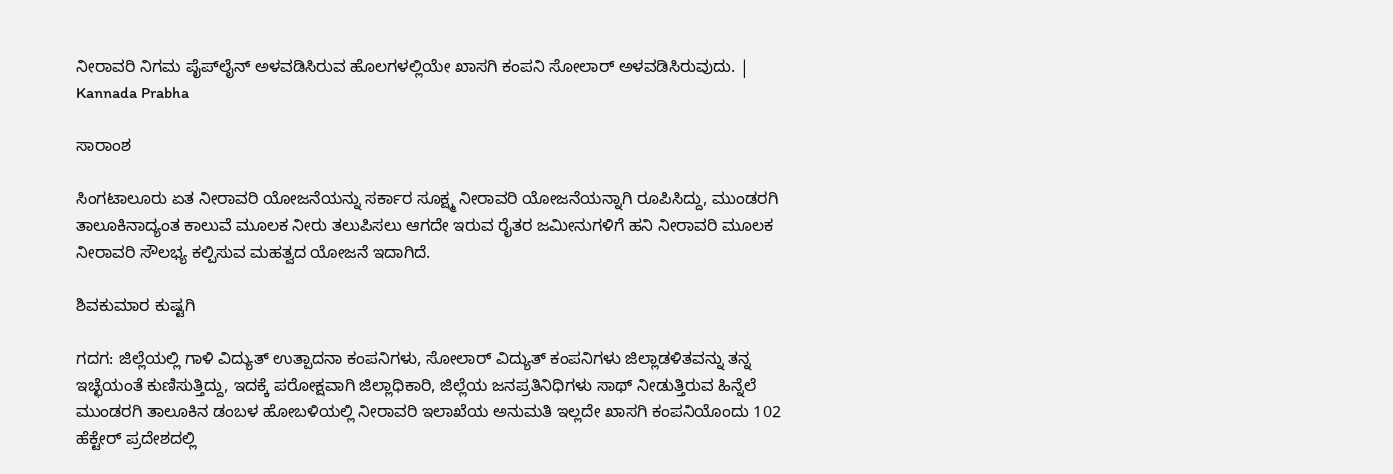ನೀರಾವರಿ ನಿಗಮ ಪೈಪ್‌ಲೈನ್ ಅಳವಡಿಸಿರುವ ಹೊಲಗಳಲ್ಲಿಯೇ ಖಾಸಗಿ ಕಂಪನಿ ಸೋಲಾರ್ ಅಳವಡಿಸಿರುವುದು. | Kannada Prabha

ಸಾರಾಂಶ

ಸಿಂಗಟಾಲೂರು ಏತ ನೀರಾವರಿ ಯೋಜನೆಯನ್ನು ಸರ್ಕಾರ ಸೂಕ್ಷ್ಮ ನೀರಾವರಿ ಯೋಜನೆಯನ್ನಾಗಿ ರೂಪಿಸಿದ್ದು, ಮುಂಡರಗಿ ತಾಲೂಕಿನಾದ್ಯಂತ ಕಾಲುವೆ ಮೂಲಕ ನೀರು ತಲುಪಿಸಲು ಆಗದೇ ಇರುವ ರೈತರ ಜಮೀನುಗಳಿಗೆ ಹನಿ ನೀರಾವರಿ ಮೂಲಕ ನೀರಾವರಿ ಸೌಲಭ್ಯ ಕಲ್ಪಿಸುವ ಮಹತ್ವದ ಯೋಜನೆ ಇದಾಗಿದೆ.

ಶಿವಕುಮಾರ ಕುಷ್ಟಗಿ

ಗದಗ: ಜಿಲ್ಲೆಯಲ್ಲಿ ಗಾಳಿ ವಿದ್ಯುತ್ ಉತ್ಪಾದನಾ ಕಂಪನಿಗಳು, ಸೋಲಾರ್ ವಿದ್ಯುತ್‌ ಕಂಪನಿಗಳು ಜಿಲ್ಲಾಡಳಿತವನ್ನು ತನ್ನ ಇಚ್ಛೆಯಂತೆ ಕುಣಿಸುತ್ತಿದ್ದು, ಇದಕ್ಕೆ ಪರೋಕ್ಷವಾಗಿ ಜಿಲ್ಲಾಧಿಕಾರಿ, ಜಿಲ್ಲೆಯ ಜನಪ್ರತಿನಿಧಿಗಳು ಸಾಥ್ ನೀಡುತ್ತಿರುವ ಹಿನ್ನೆಲೆ ಮುಂಡರಗಿ ತಾಲೂಕಿನ ಡಂಬಳ ಹೋಬಳಿಯಲ್ಲಿ ನೀರಾವರಿ ಇಲಾಖೆಯ ಅನುಮತಿ ಇಲ್ಲದೇ ಖಾಸಗಿ ಕಂಪನಿಯೊಂದು 102 ಹೆಕ್ಟೇರ್ ಪ್ರದೇಶದಲ್ಲಿ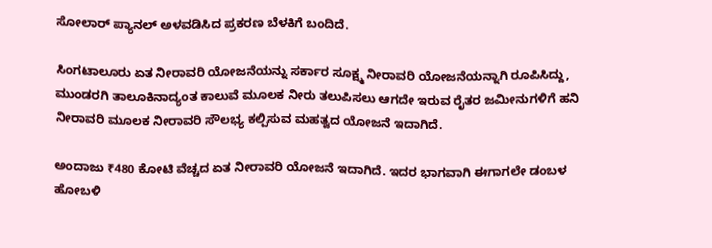ಸೋಲಾರ್ ಪ್ಯಾನಲ್‌ ಅಳವಡಿಸಿದ ಪ್ರಕರಣ ಬೆಳಕಿಗೆ ಬಂದಿದೆ.

ಸಿಂಗಟಾಲೂರು ಏತ ನೀರಾವರಿ ಯೋಜನೆಯನ್ನು ಸರ್ಕಾರ ಸೂಕ್ಷ್ಮ ನೀರಾವರಿ ಯೋಜನೆಯನ್ನಾಗಿ ರೂಪಿಸಿದ್ದು, ಮುಂಡರಗಿ ತಾಲೂಕಿನಾದ್ಯಂತ ಕಾಲುವೆ ಮೂಲಕ ನೀರು ತಲುಪಿಸಲು ಆಗದೇ ಇರುವ ರೈತರ ಜಮೀನುಗಳಿಗೆ ಹನಿ ನೀರಾವರಿ ಮೂಲಕ ನೀರಾವರಿ ಸೌಲಭ್ಯ ಕಲ್ಪಿಸುವ ಮಹತ್ವದ ಯೋಜನೆ ಇದಾಗಿದೆ.

ಅಂದಾಜು ₹480 ಕೋಟಿ ವೆಚ್ಚದ ಏತ ನೀರಾವರಿ ಯೋಜನೆ ಇದಾಗಿದೆ. ಇದರ ಭಾಗವಾಗಿ ಈಗಾಗಲೇ ಡಂಬಳ ಹೋಬಳಿ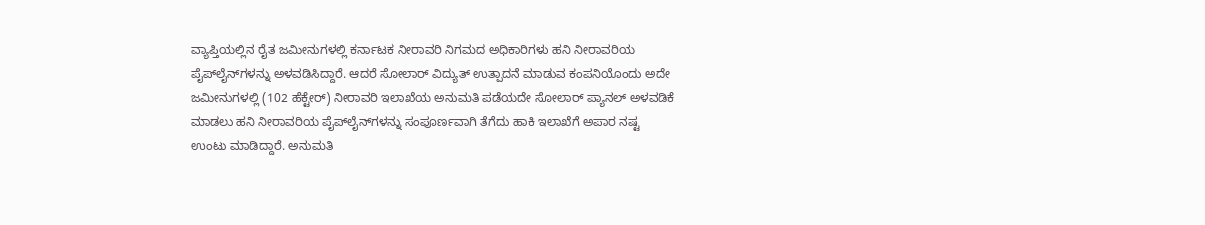ವ್ಯಾಪ್ತಿಯಲ್ಲಿನ ರೈತ ಜಮೀನುಗಳಲ್ಲಿ ಕರ್ನಾಟಕ ನೀರಾವರಿ ನಿಗಮದ ಅಧಿಕಾರಿಗಳು ಹನಿ ನೀರಾವರಿಯ ಪೈಪ್‌ಲೈನ್‌ಗಳನ್ನು ಅ‍ಳವಡಿಸಿದ್ದಾರೆ. ಆದರೆ ಸೋಲಾರ್ ವಿದ್ಯುತ್ ಉತ್ಪಾದನೆ ಮಾಡುವ ಕಂಪನಿಯೊಂದು ಅದೇ ಜಮೀನುಗಳಲ್ಲಿ (102 ಹೆಕ್ಟೇರ್‌) ನೀರಾವರಿ ಇಲಾಖೆಯ ಅನುಮತಿ ಪಡೆಯದೇ ಸೋಲಾರ್ ಪ್ಯಾನಲ್‌ ಅಳವಡಿಕೆ ಮಾಡಲು ಹನಿ ನೀರಾವರಿಯ ಪೈಪ್‌ಲೈನ್‌ಗಳನ್ನು ಸಂಪೂರ್ಣವಾಗಿ ತೆಗೆದು ಹಾಕಿ ಇಲಾಖೆಗೆ ಅಪಾರ ನಷ್ಟ ಉಂಟು ಮಾಡಿದ್ದಾರೆ. ಅನುಮತಿ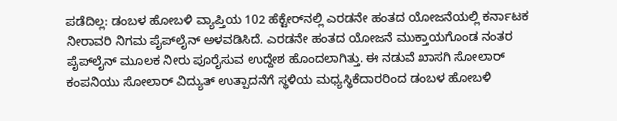ಪಡೆದಿಲ್ಲ: ಡಂಬಳ ಹೋಬಳಿ ವ್ಯಾಪ್ತಿಯ 102 ಹೆಕ್ಟೇರ್‌ನಲ್ಲಿ ಎರಡನೇ ಹಂತದ ಯೋಜನೆಯಲ್ಲಿ ಕರ್ನಾಟಕ ನೀರಾವರಿ ನಿಗಮ ಪೈಪ್‌ಲೈನ್ ಅಳವಡಿಸಿದೆ. ಎರಡನೇ ಹಂತದ ಯೋಜನೆ ಮುಕ್ತಾಯಗೊಂಡ ನಂತರ ಪೈಪ್‌ಲೈನ್ ಮೂಲಕ ನೀರು ಪೂರೈಸುವ ಉದ್ದೇಶ ಹೊಂದಲಾಗಿತ್ತು. ಈ ನಡುವೆ ಖಾಸಗಿ ಸೋಲಾರ್ ಕಂಪನಿಯು ಸೋಲಾರ್ ವಿದ್ಯುತ್ ಉತ್ಪಾದನೆಗೆ ಸ್ಥಳಿಯ ಮಧ್ಯಸ್ಥಿಕೆದಾರರಿಂದ ಡಂಬಳ ಹೋಬಳಿ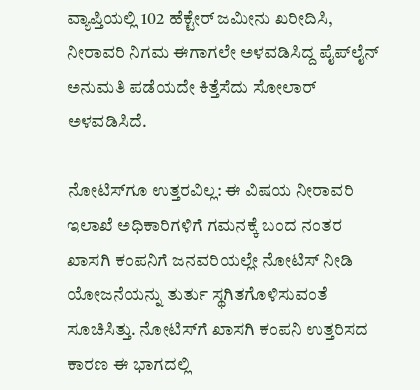ವ್ಯಾಪ್ತಿಯಲ್ಲಿ 102 ಹೆಕ್ಟೇರ್ ಜಮೀನು ಖರೀದಿಸಿ, ನೀರಾವರಿ ನಿಗಮ ಈಗಾಗಲೇ ಅಳವಡಿಸಿದ್ದ ಪೈಪ್‌ಲೈನ್ ಅನುಮತಿ ಪಡೆಯದೇ ಕಿತ್ತೆಸೆದು ಸೋಲಾರ್ ಅಳವಡಿಸಿದೆ.

ನೋಟಿಸ್‌ಗೂ ಉತ್ತರವಿಲ್ಲ: ಈ ವಿಷಯ ನೀರಾವರಿ ಇಲಾಖೆ ಅಧಿಕಾರಿಗಳಿಗೆ ಗಮನಕ್ಕೆ ಬಂದ ನಂತರ ಖಾಸಗಿ ಕಂಪನಿಗೆ ಜನವರಿಯಲ್ಲೇ ನೋಟಿಸ್ ನೀಡಿ ಯೋಜನೆಯನ್ನು ತುರ್ತು ಸ್ಥಗಿತಗೊಳಿಸುವಂತೆ ಸೂಚಿಸಿತ್ತು. ನೋಟಿಸ್‌ಗೆ ಖಾಸಗಿ ಕಂಪನಿ ಉತ್ತರಿಸದ ಕಾರಣ ಈ ಭಾಗದಲ್ಲಿ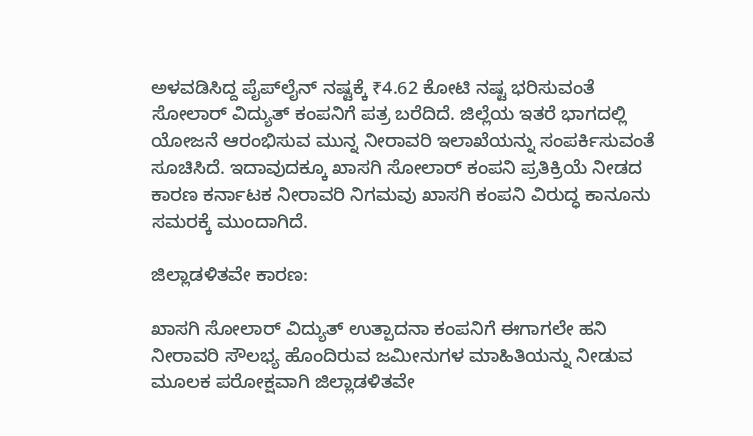ಅಳವಡಿಸಿದ್ದ ಪೈಪ್‌ಲೈನ್ ನಷ್ಟಕ್ಕೆ ₹4.62 ಕೋಟಿ ನಷ್ಟ ಭರಿಸುವಂತೆ ಸೋಲಾರ್ ವಿದ್ಯುತ್‌ ಕಂಪನಿಗೆ ಪತ್ರ ಬರೆದಿದೆ. ಜಿಲ್ಲೆಯ ಇತರೆ ಭಾಗದಲ್ಲಿ ಯೋಜನೆ ಆರಂಭಿಸುವ ಮುನ್ನ ನೀರಾವರಿ ಇಲಾಖೆಯನ್ನು ಸಂಪರ್ಕಿಸುವಂತೆ ಸೂಚಿಸಿದೆ. ಇದಾವುದಕ್ಕೂ ಖಾಸಗಿ ಸೋಲಾರ್ ಕಂಪನಿ ಪ್ರತಿಕ್ರಿಯೆ ನೀಡದ ಕಾರಣ ಕರ್ನಾಟಕ ನೀರಾವರಿ ನಿಗಮವು ಖಾಸಗಿ ಕಂಪನಿ ವಿರುದ್ಧ ಕಾನೂನು ಸಮರಕ್ಕೆ ಮುಂದಾಗಿದೆ.

ಜಿಲ್ಲಾಡಳಿತವೇ ಕಾರಣ:

ಖಾಸಗಿ ಸೋಲಾರ್ ವಿದ್ಯುತ್ ಉತ್ಪಾದನಾ ಕಂಪನಿಗೆ ಈಗಾಗಲೇ ಹನಿ ನೀರಾವರಿ ಸೌಲಭ್ಯ ಹೊಂದಿರುವ ಜಮೀನುಗಳ ಮಾಹಿತಿಯನ್ನು ನೀಡುವ ಮೂಲಕ ಪರೋಕ್ಷವಾಗಿ ಜಿಲ್ಲಾಡಳಿತವೇ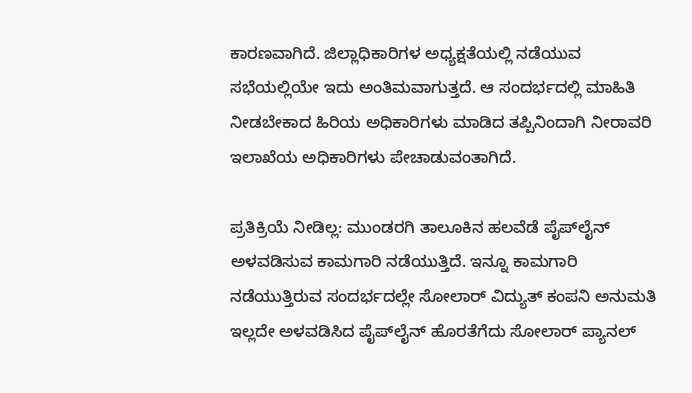ಕಾರಣವಾಗಿದೆ. ಜಿಲ್ಲಾಧಿಕಾರಿಗಳ ಅಧ್ಯಕ್ಷತೆಯಲ್ಲಿ ನಡೆಯುವ ಸಭೆಯಲ್ಲಿಯೇ ಇದು ಅಂತಿಮವಾಗುತ್ತದೆ. ಆ ಸಂದರ್ಭದಲ್ಲಿ ಮಾಹಿತಿ ನೀಡಬೇಕಾದ ಹಿರಿಯ ಅಧಿಕಾರಿಗಳು ಮಾಡಿದ ತಪ್ಪಿನಿಂದಾಗಿ ನೀರಾವರಿ ಇಲಾಖೆಯ ಅಧಿಕಾರಿಗಳು ಪೇಚಾಡುವಂತಾಗಿದೆ.

ಪ್ರತಿಕ್ರಿಯೆ ನೀಡಿಲ್ಲ: ಮುಂಡರಗಿ ತಾಲೂಕಿನ ಹಲವೆಡೆ ಪೈಪ್‌ಲೈನ್ ಅಳವಡಿಸುವ ಕಾಮಗಾರಿ ನಡೆಯುತ್ತಿದೆ. ಇನ್ನೂ ಕಾಮಗಾರಿ ನಡೆಯುತ್ತಿರುವ ಸಂದರ್ಭದಲ್ಲೇ ಸೋಲಾರ್ ವಿದ್ಯುತ್‌ ಕಂಪನಿ ಅನುಮತಿ ಇಲ್ಲದೇ ಅಳವಡಿಸಿದ ಪೈಪ್‌ಲೈನ್ ಹೊರತೆಗೆದು ಸೋಲಾರ್ ಪ್ಯಾನಲ್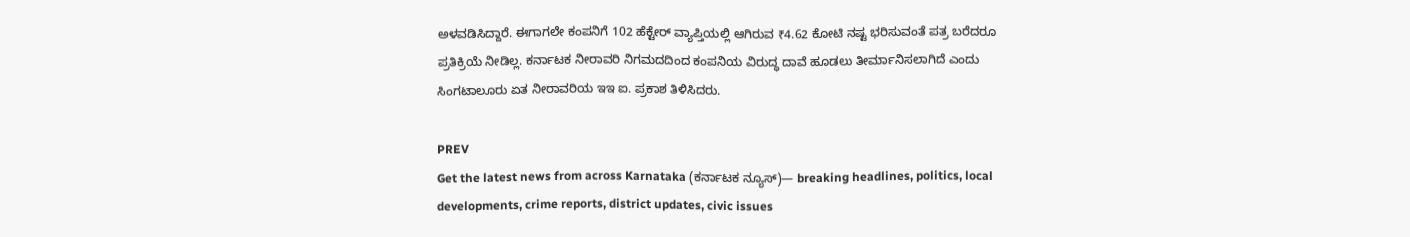ಅಳವಡಿಸಿದ್ದಾರೆ. ಈಗಾಗಲೇ ಕಂಪನಿಗೆ 102 ಹೆಕ್ಟೇರ್‌ ವ್ಯಾಪ್ತಿಯಲ್ಲಿ ಆಗಿರುವ ₹4.62 ಕೋಟಿ ನಷ್ಟ ಭರಿಸುವಂತೆ ಪತ್ರ ಬರೆದರೂ ಪ್ರತಿಕ್ರಿಯೆ ನೀಡಿಲ್ಲ. ಕರ್ನಾಟಕ ನೀರಾವರಿ ನಿಗಮದದಿಂದ ಕಂಪನಿಯ ವಿರುದ್ಧ ದಾವೆ ಹೂಡಲು ತೀರ್ಮಾನಿಸಲಾಗಿದೆ ಎಂದು ಸಿಂಗಟಾಲೂರು ಏತ ನೀರಾವರಿಯ ಇಇ ಐ. ಪ್ರಕಾಶ ತಿಳಿಸಿದರು.

PREV
Get the latest news from across Karnataka (ಕರ್ನಾಟಕ ನ್ಯೂಸ್)— breaking headlines, politics, local developments, crime reports, district updates, civic issues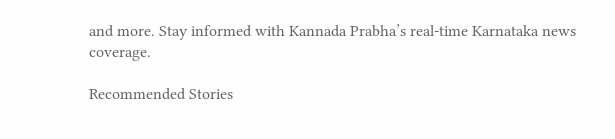and more. Stay informed with Kannada Prabha’s real‑time Karnataka news coverage.

Recommended Stories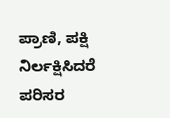ಪ್ರಾಣಿ, ಪಕ್ಷಿ ನಿರ್ಲಕ್ಷಿಸಿದರೆ ಪರಿಸರ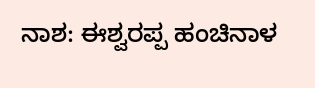ನಾಶ: ಈಶ್ವರಪ್ಪ ಹಂಚಿನಾಳ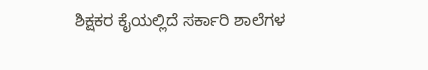ಶಿಕ್ಷಕರ ಕೈಯಲ್ಲಿದೆ ಸರ್ಕಾರಿ ಶಾಲೆಗಳ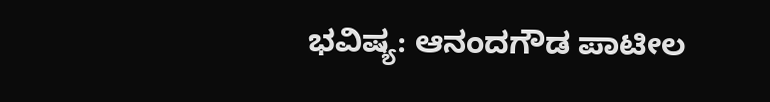ಭವಿಷ್ಯ: ಆನಂದಗೌಡ ಪಾಟೀಲ